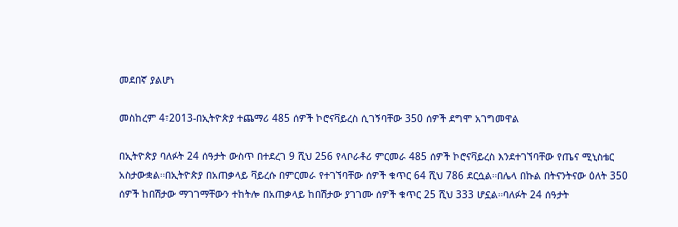መደበኛ ያልሆነ

መስከረም 4፣2013-በኢትዮጵያ ተጨማሪ 485 ሰዎች ኮሮናቫይረስ ሲገኝባቸው 350 ሰዎች ደግሞ አገግመዋል

በኢትዮጵያ ባለፉት 24 ሰዓታት ውስጥ በተደረገ 9 ሺህ 256 የላቦራቶሪ ምርመራ 485 ሰዎች ኮሮናቫይረስ እንደተገኘባቸው የጤና ሚኒስቴር አስታውቋል።በኢትዮጵያ በአጠቃላይ ቫይረሱ በምርመራ የተገኘባቸው ሰዎች ቁጥር 64 ሺህ 786 ደርሷል።በሌላ በኩል በትናንትናው ዕለት 350 ሰዎች ከበሽታው ማገገማቸውን ተከትሎ በአጠቃላይ ከበሽታው ያገገሙ ሰዎች ቁጥር 25 ሺህ 333 ሆኗል።ባለፉት 24 ሰዓታት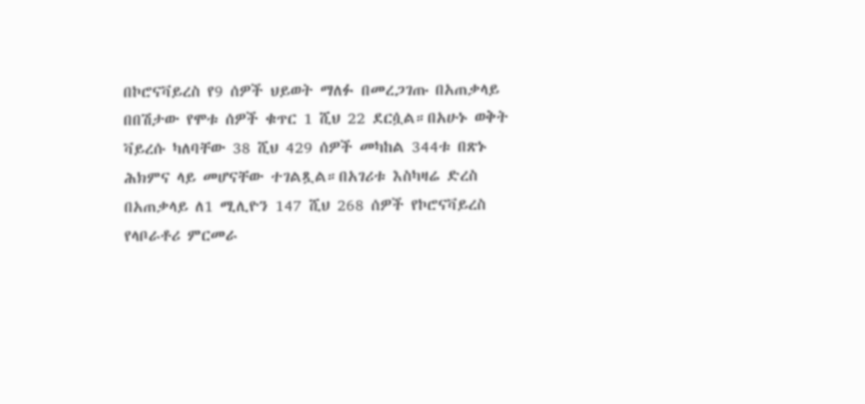በኮሮናቫይረስ የ9 ሰዎች ህይወት ማለፉ በመረጋገጡ በአጠቃላይ በበሽታው የሞቱ ሰዎች ቁጥር 1 ሺህ 22 ደርሷል።በአሁኑ ወቅት ቫይረሱ ካለባቸው 38 ሺህ 429 ሰዎች መካከል 344ቱ በጽኑ ሕክምና ላይ መሆናቸው ተገልጿል።በአገሪቱ እስካዛሬ ድረስ በአጠቃላይ ለ1 ሚሊዮን 147 ሺህ 268 ሰዎች የኮሮናቫይረስ የላቦራቶሪ ምርመራ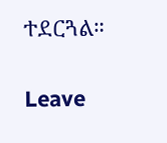ተደርጓል።

Leave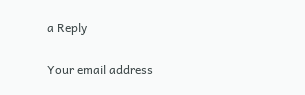a Reply

Your email address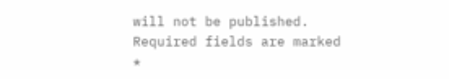will not be published. Required fields are marked *